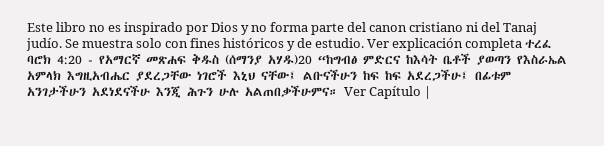Este libro no es inspirado por Dios y no forma parte del canon cristiano ni del Tanaj judío. Se muestra solo con fines históricos y de estudio. Ver explicación completa ተረፈ ባሮክ 4:20 - የአማርኛ መጽሐፍ ቅዱስ (ሰማንያ አሃዱ)20 “ከግብፅ ምድርና ከእሳት ቤቶች ያወጣን የእስራኤል አምላክ እግዚአብሔር ያደረጋቸው ነገሮች እኒህ ናቸው፤ ልቡናችሁን ከፍ ከፍ አደረጋችሁ፤ በፊቱም አንገታችሁን አደነደናችሁ እንጂ ሕጉን ሁሉ አልጠበቃችሁምና። Ver Capítulo |